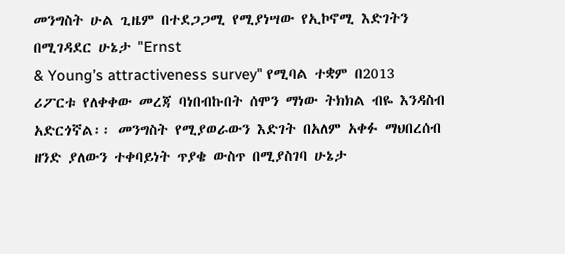መንግስት ሁል ጊዜም በተደጋጋሚ የሚያነሣው የኢኮኖሚ እድገትን በሚገዳደር ሁኔታ "Ernst
& Young’s attractiveness survey" የሚባል ተቋም በ2013
ሪፖርቱ የለቀቀው መረጃ ባነበብኩበት ሰሞን ማነው ትክክል ብዬ እንዳስብ አድርጎኛል፡፡ መንግስት የሚያወራውን እድገት በአለም አቀፉ ማህበረሰብ ዘንድ ያለውን ተቀባይነት ጥያቄ ውስጥ በሚያስገባ ሁኔታ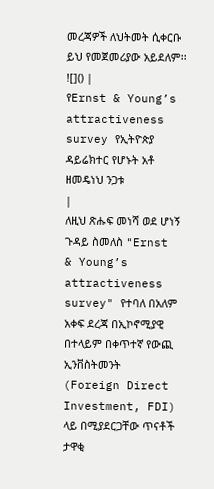መረጃዎች ለህትመት ሲቀርቡ ይህ የመጀመሪያው አይደለም፡፡
![]() |
የErnst & Young’s
attractiveness survey የኢትዮጵያ ዳይሬክተር የሆኑት አቶ ዘመዴነህ ንጋቱ
|
ለዚህ ጽሑፍ መነሻ ወደ ሆነኝ ጉዳይ ስመለስ "Ernst
& Young’s attractiveness survey" የተባለ በአለም አቀፍ ደረጃ በኢኮኖሚያዊ በተላይም በቀጥተኛ የውጪ ኢንቨስትመንት
(Foreign Direct Investment, FDI) ላይ በሚያደርጋቸው ጥናቶች ታዋቂ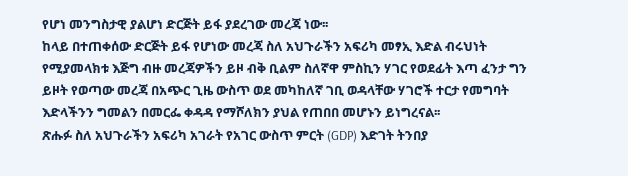የሆነ መንግስታዊ ያልሆነ ድርጅት ይፋ ያደረገው መረጃ ነው፡፡
ከላይ በተጠቀሰው ድርጅት ይፋ የሆነው መረጃ ስለ አህጉራችን አፍሪካ መፃኢ እድል ብሩህነት የሚያመላክቱ እጅግ ብዙ መረጃዎችን ይዞ ብቅ ቢልም ስለኛዋ ምስኪን ሃገር የወደፊት እጣ ፈንታ ግን ይዞት የወጣው መረጃ በአጭር ጊዜ ውስጥ ወደ መካከለኛ ገቢ ወዳላቸው ሃገሮች ተርታ የመግባት እድላችንን ግመልን በመርፌ ቀዳዳ የማሾለክን ያህል የጠበበ መሆኑን ይነግረናል፡፡
ጽሑፉ ስለ አህጉራችን አፍሪካ አገራት የአገር ውስጥ ምርት (GDP) እድገት ትንበያ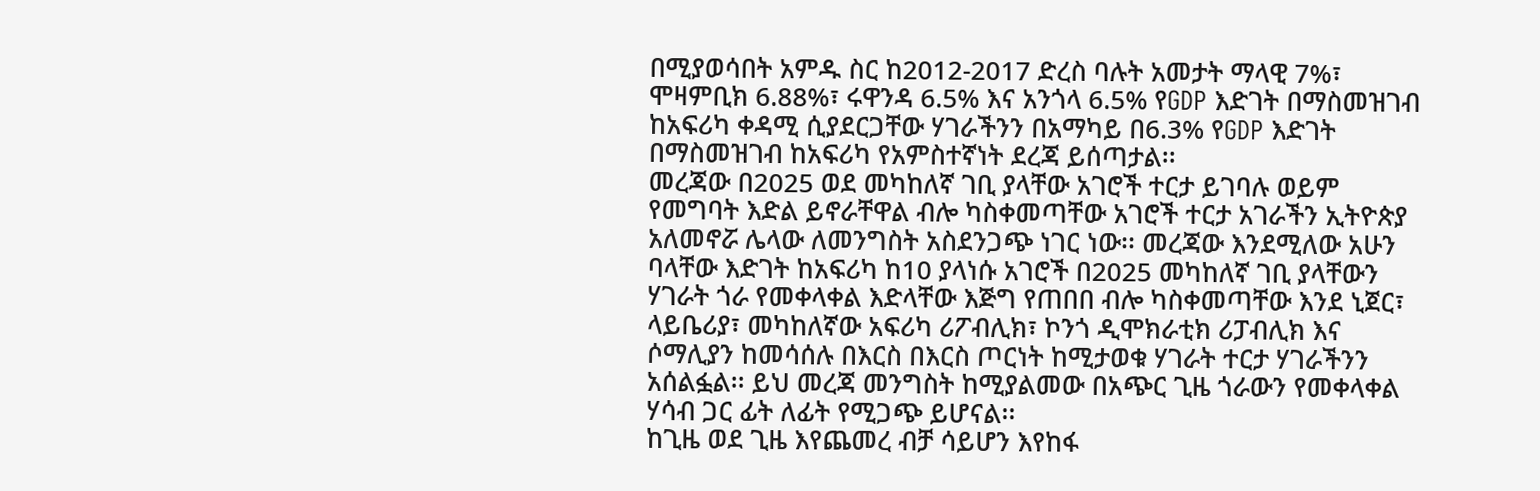በሚያወሳበት አምዱ ስር ከ2012-2017 ድረስ ባሉት አመታት ማላዊ 7%፣ ሞዛምቢክ 6.88%፣ ሩዋንዳ 6.5% እና አንጎላ 6.5% የGDP እድገት በማስመዝገብ ከአፍሪካ ቀዳሚ ሲያደርጋቸው ሃገራችንን በአማካይ በ6.3% የGDP እድገት በማስመዝገብ ከአፍሪካ የአምስተኛነት ደረጃ ይሰጣታል፡፡
መረጃው በ2025 ወደ መካከለኛ ገቢ ያላቸው አገሮች ተርታ ይገባሉ ወይም የመግባት እድል ይኖራቸዋል ብሎ ካስቀመጣቸው አገሮች ተርታ አገራችን ኢትዮጵያ አለመኖሯ ሌላው ለመንግስት አስደንጋጭ ነገር ነው፡፡ መረጃው እንደሚለው አሁን ባላቸው እድገት ከአፍሪካ ከ10 ያላነሱ አገሮች በ2025 መካከለኛ ገቢ ያላቸውን ሃገራት ጎራ የመቀላቀል እድላቸው እጅግ የጠበበ ብሎ ካስቀመጣቸው እንደ ኒጀር፣ ላይቤሪያ፣ መካከለኛው አፍሪካ ሪፖብሊክ፣ ኮንጎ ዲሞክራቲክ ሪፓብሊክ እና ሶማሊያን ከመሳሰሉ በእርስ በእርስ ጦርነት ከሚታወቁ ሃገራት ተርታ ሃገራችንን አሰልፏል፡፡ ይህ መረጃ መንግስት ከሚያልመው በአጭር ጊዜ ጎራውን የመቀላቀል ሃሳብ ጋር ፊት ለፊት የሚጋጭ ይሆናል፡፡
ከጊዜ ወደ ጊዜ እየጨመረ ብቻ ሳይሆን እየከፋ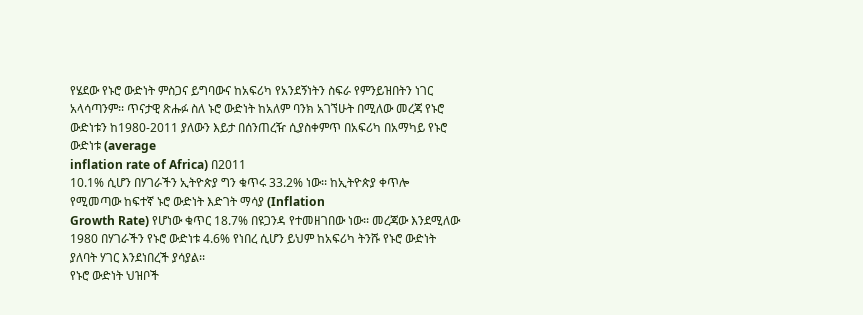የሄደው የኑሮ ውድነት ምስጋና ይግባውና ከአፍሪካ የአንደኝነትን ስፍራ የምንይዝበትን ነገር አላሳጣንም፡፡ ጥናታዊ ጽሑፉ ስለ ኑሮ ውድነት ከአለም ባንክ አገኘሁት በሚለው መረጃ የኑሮ ውድነቱን ከ1980-2011 ያለውን እይታ በሰንጠረዥ ሲያስቀምጥ በአፍሪካ በአማካይ የኑሮ ውድነቱ (average
inflation rate of Africa) በ2011
10.1% ሲሆን በሃገራችን ኢትዮጵያ ግን ቁጥሩ 33.2% ነው፡፡ ከኢትዮጵያ ቀጥሎ የሚመጣው ከፍተኛ ኑሮ ውድነት እድገት ማሳያ (Inflation
Growth Rate) የሆነው ቁጥር 18.7% በዩጋንዳ የተመዘገበው ነው፡፡ መረጃው እንደሚለው 1980 በሃገራችን የኑሮ ውድነቱ 4.6% የነበረ ሲሆን ይህም ከአፍሪካ ትንሹ የኑሮ ውድነት ያለባት ሃገር እንደነበረች ያሳያል፡፡
የኑሮ ውድነት ህዝቦች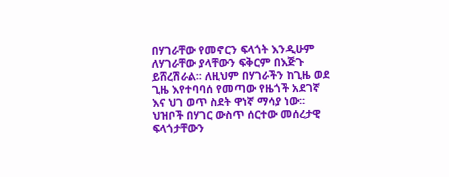በሃገራቸው የመኖርን ፍላጎት እንዲሁም ለሃገራቸው ያላቸውን ፍቅርም በእጅጉ ይሸረሽራል፡፡ ለዚህም በሃገራችን ከጊዜ ወደ ጊዜ እየተባባሰ የመጣው የዜጎች አደገኛ እና ህገ ወጥ ስደት ዋነኛ ማሳያ ነው፡፡ ህዝቦች በሃገር ውስጥ ሰርተው መሰረታዊ ፍላጎታቸውን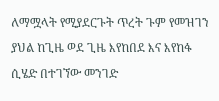ለማሟላት የሚያደርጉት ጥረት ጉም የመዝገን ያህል ከጊዜ ወደ ጊዜ እየከበደ እና እየከፋ ሲሄድ በተገኘው መንገድ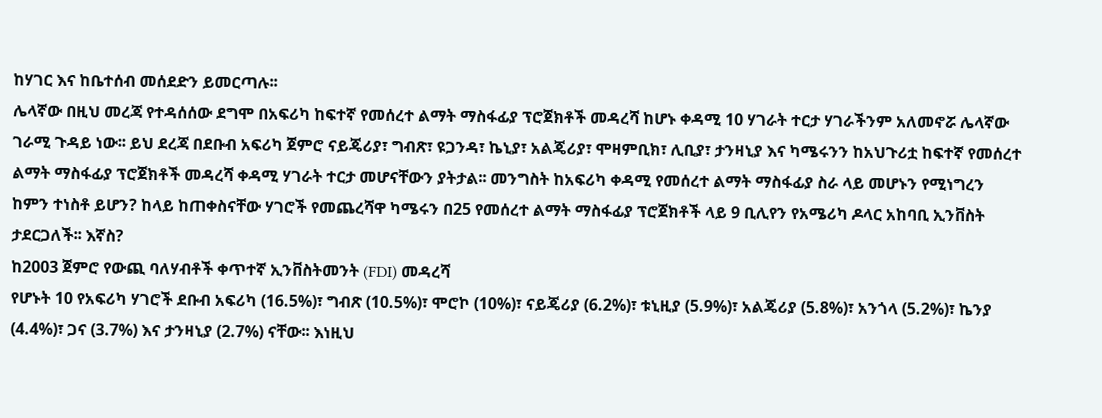ከሃገር እና ከቤተሰብ መሰደድን ይመርጣሉ፡፡
ሌላኛው በዚህ መረጃ የተዳሰሰው ደግሞ በአፍሪካ ከፍተኛ የመሰረተ ልማት ማስፋፊያ ፕሮጀክቶች መዳረሻ ከሆኑ ቀዳሚ 10 ሃገራት ተርታ ሃገራችንም አለመኖሯ ሌላኛው ገራሚ ጉዳይ ነው፡፡ ይህ ደረጃ በደቡብ አፍሪካ ጀምሮ ናይጄሪያ፣ ግብጽ፣ ዩጋንዳ፣ ኬኒያ፣ አልጄሪያ፣ ሞዛምቢክ፣ ሊቢያ፣ ታንዛኒያ እና ካሜሩንን ከአህጉሪቷ ከፍተኛ የመሰረተ ልማት ማስፋፊያ ፕሮጀክቶች መዳረሻ ቀዳሚ ሃገራት ተርታ መሆናቸውን ያትታል፡፡ መንግስት ከአፍሪካ ቀዳሚ የመሰረተ ልማት ማስፋፊያ ስራ ላይ መሆኑን የሚነግረን ከምን ተነስቶ ይሆን? ከላይ ከጠቀስናቸው ሃገሮች የመጨረሻዋ ካሜሩን በ25 የመሰረተ ልማት ማስፋፊያ ፕሮጀክቶች ላይ 9 ቢሊየን የአሜሪካ ዶላር አከባቢ ኢንቨስት ታደርጋለች፡፡ እኛስ?
ከ2003 ጀምሮ የውጪ ባለሃብቶች ቀጥተኛ ኢንቨስትመንት (FDI) መዳረሻ
የሆኑት 10 የአፍሪካ ሃገሮች ደቡብ አፍሪካ (16.5%)፣ ግብጽ (10.5%)፣ ሞሮኮ (10%)፣ ናይጄሪያ (6.2%)፣ ቱኒዚያ (5.9%)፣ አልጄሪያ (5.8%)፣ አንጎላ (5.2%)፣ ኬንያ (4.4%)፣ ጋና (3.7%) እና ታንዛኒያ (2.7%) ናቸው፡፡ እነዚህ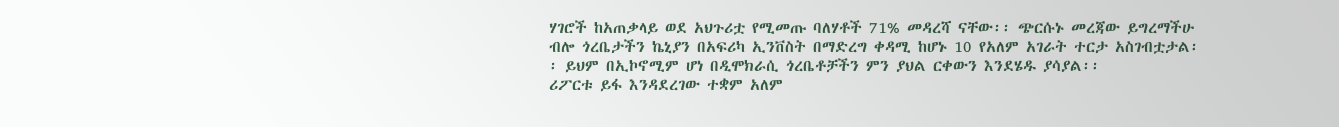ሃገሮች ከአጠቃላይ ወደ አህጉሪቷ የሚመጡ ባለሃቶች 71% መዳረሻ ናቸው፡፡ ጭርሱኑ መረጃው ይግረማችሁ ብሎ ጎረቤታችን ኬኒያን በአፍሪካ ኢንቨስት በማድረግ ቀዳሚ ከሆኑ 10 የአለም አገራት ተርታ አስገብቷታል፡፡ ይህም በኢኮኖሚም ሆነ በዲሞክራሲ ጎረቤቶቻችን ምን ያህል ርቀውን እንደሄዱ ያሳያል፡፡
ሪፖርቱ ይፋ እንዳደረገው ተቋም አለም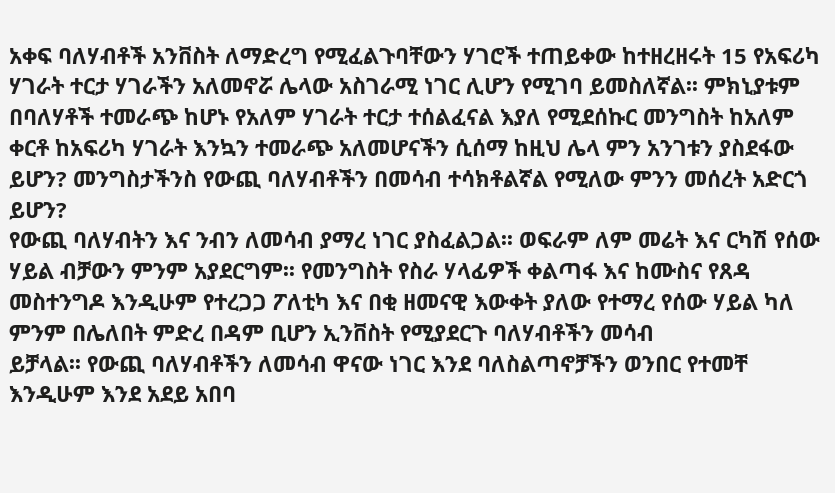አቀፍ ባለሃብቶች አንቨስት ለማድረግ የሚፈልጉባቸውን ሃገሮች ተጠይቀው ከተዘረዘሩት 15 የአፍሪካ ሃገራት ተርታ ሃገራችን አለመኖሯ ሌላው አስገራሚ ነገር ሊሆን የሚገባ ይመስለኛል፡፡ ምክኒያቱም በባለሃቶች ተመራጭ ከሆኑ የአለም ሃገራት ተርታ ተሰልፈናል እያለ የሚደሰኩር መንግስት ከአለም ቀርቶ ከአፍሪካ ሃገራት እንኳን ተመራጭ አለመሆናችን ሲሰማ ከዚህ ሌላ ምን አንገቱን ያስደፋው ይሆን? መንግስታችንስ የውጪ ባለሃብቶችን በመሳብ ተሳክቶልኛል የሚለው ምንን መሰረት አድርጎ ይሆን?
የውጪ ባለሃብትን እና ንብን ለመሳብ ያማረ ነገር ያስፈልጋል፡፡ ወፍራም ለም መሬት እና ርካሽ የሰው ሃይል ብቻውን ምንም አያደርግም፡፡ የመንግስት የስራ ሃላፊዎች ቀልጣፋ እና ከሙስና የጸዳ መስተንግዶ እንዲሁም የተረጋጋ ፖለቲካ እና በቂ ዘመናዊ እውቀት ያለው የተማረ የሰው ሃይል ካለ ምንም በሌለበት ምድረ በዳም ቢሆን ኢንቨስት የሚያደርጉ ባለሃብቶችን መሳብ
ይቻላል፡፡ የውጪ ባለሃብቶችን ለመሳብ ዋናው ነገር እንደ ባለስልጣኖቻችን ወንበር የተመቸ እንዲሁም እንደ አደይ አበባ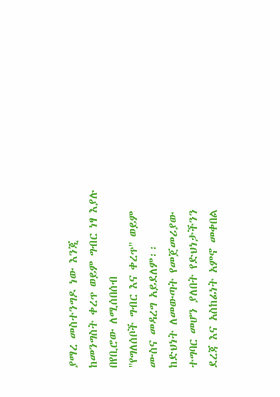ያማረ መስተንግዶ ነው እንጂ ከመንግስት ቀረጥ ወይም ግብር ነፃ እያሉ በየቢሮው ለሚሰበሰብ
"የግለሰቦች ግብር እና ቀረጥ" ወይም ሙስና መዳረግ አይደለም፡፡
ከድህነት ለመውጣት የመጀመሪያው ተግባር መሆን ያለበት የድህነታችንን ደረጃ እና አስከፊነት አምኖ መቀበል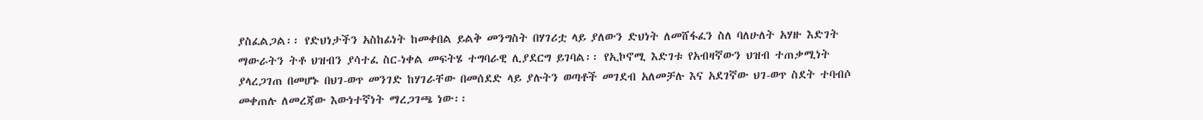ያስፈልጋል፡፡ የድህነታችን አስከፊነት ከመቀበል ይልቅ መንግስት በሃገሪቷ ላይ ያለውን ድህነት ለመሸፋፈን ስለ ባለሁለት አሃዙ እድገት ማውራትን ትቶ ህዝብን ያሳተፈ ስር-ነቀል መፍትሄ ተግባራዊ ሊያደርግ ይገባል፡፡ የኢኮኖሚ እድገቱ የአብዛኛውን ህዝብ ተጠቃሚነት ያላረጋገጠ በመሆኑ በህገ-ወጥ መንገድ ከሃገራቸው በመሰደድ ላይ ያሉትን ወጣቶች መገደብ አለመቻሉ እና አደገኛው ህገ-ወጥ ስደት ተባብሶ መቀጠሉ ለመረጃው እውነተኛነት ማረጋገጫ ነው፡፡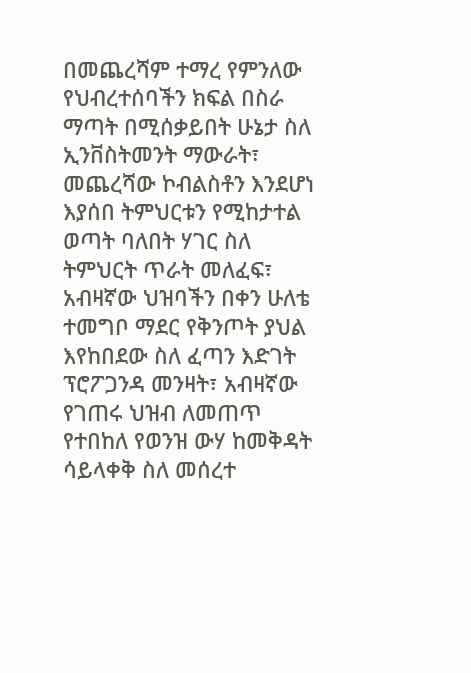በመጨረሻም ተማረ የምንለው የህብረተሰባችን ክፍል በስራ ማጣት በሚሰቃይበት ሁኔታ ስለ ኢንቨስትመንት ማውራት፣ መጨረሻው ኮብልስቶን እንደሆነ እያሰበ ትምህርቱን የሚከታተል ወጣት ባለበት ሃገር ስለ ትምህርት ጥራት መለፈፍ፣ አብዛኛው ህዝባችን በቀን ሁለቴ ተመግቦ ማደር የቅንጦት ያህል እየከበደው ስለ ፈጣን እድገት ፕሮፖጋንዳ መንዛት፣ አብዛኛው የገጠሩ ህዝብ ለመጠጥ የተበከለ የወንዝ ውሃ ከመቅዳት ሳይላቀቅ ስለ መሰረተ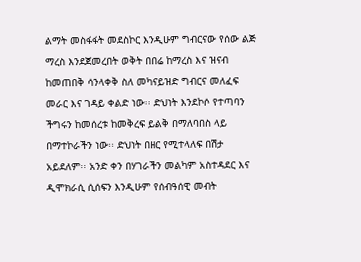ልማት መስፋፋት መደስኮር እንዲሁም ግብርናው የሰው ልጅ ማረስ እንደጀመረበት ወቅት በበሬ ከማረስ እና ዝናብ ከመጠበቅ ሳንላቀቅ ስለ መካናይዝድ ግብርና መለፈፍ መራር እና ገዳይ ቀልድ ነው፡፡ ድህነት እንደኮሶ የተጣባን ችግሩን ከመሰረቱ ከመቅረፍ ይልቅ በማለባበስ ላይ በማተኮራችን ነው፡፡ ድህነት በዘር የሚተላለፍ በሽታ አይደለም፡፡ አንድ ቀን በሃገራችን መልካም አስተዳደር እና ዲሞክራሲ ሲሰፍን እንዲሁም የሰብዓሰዊ መብት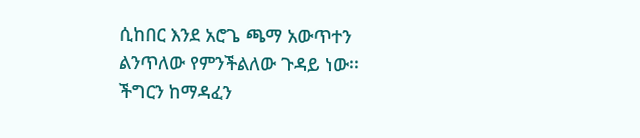ሲከበር እንደ አሮጌ ጫማ አውጥተን ልንጥለው የምንችልለው ጉዳይ ነው፡፡
ችግርን ከማዳፈን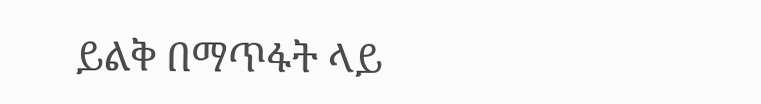ይልቅ በማጥፋት ላይ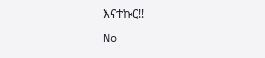እናተኩር!!
No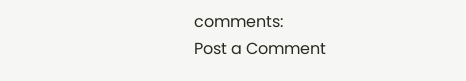comments:
Post a Comment